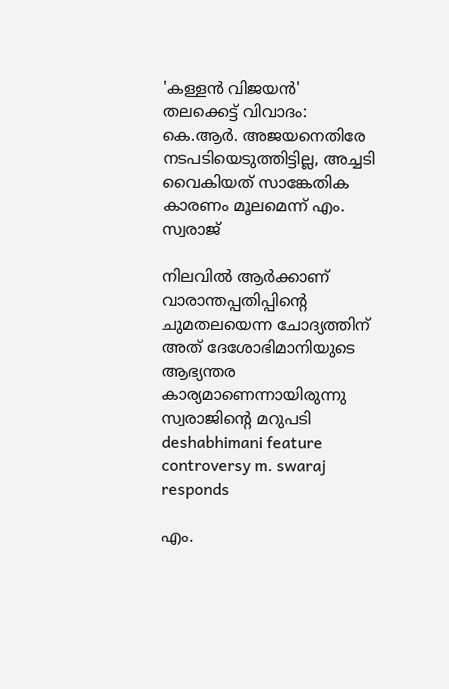'കള്ളൻ വിജയൻ' തലക്കെട്ട് വിവാദം: കെ.ആർ. അജയനെതിരേ നടപടിയെടുത്തിട്ടില്ല, അച്ചടി വൈകിയത് സാങ്കേതിക കാരണം മൂലമെന്ന് എം. സ്വരാജ്

നിലവിൽ ആർക്കാണ് വാരാന്തപ്പതിപ്പിന്‍റെ ചുമതലയെന്ന ചോദ‍്യത്തിന് അത് ദേശോഭിമാനിയുടെ ആഭ‍്യന്തര കാര‍്യമാണെന്നായിരുന്നു സ്വരാജിന്‍റെ മറുപടി
deshabhimani feature controversy m. swaraj responds

എം.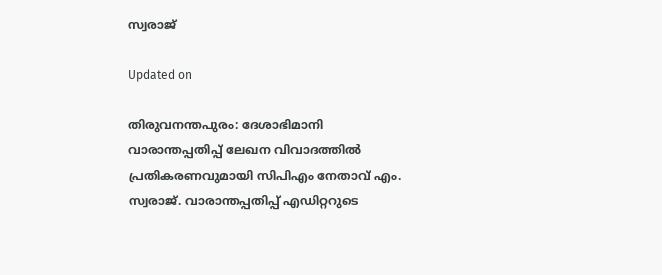സ്വരാജ്

Updated on

തിരുവനന്തപുരം: ദേശാഭിമാനി വാരാന്തപ്പതിപ്പ് ലേഖന വിവാദത്തിൽ പ്രതികരണവുമായി സിപിഎം നേതാവ് എം. സ്വരാജ്. വാരാന്തപ്പതിപ്പ് എഡിറ്ററുടെ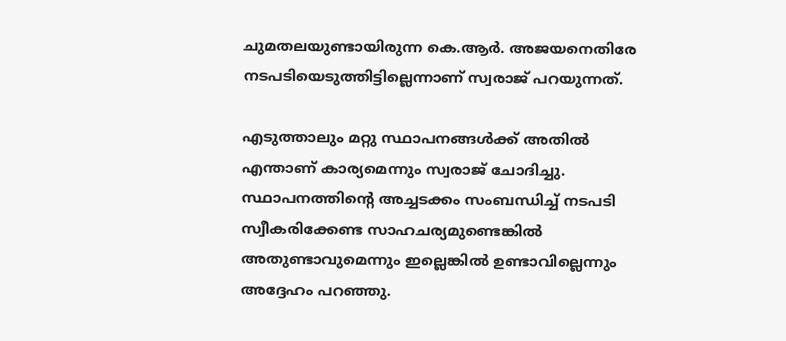ചുമതലയുണ്ടായിരുന്ന കെ.ആർ. അജയനെതിരേ നടപടിയെടുത്തിട്ടില്ലെന്നാണ് സ്വരാജ് പറയുന്നത്.

എടുത്താലും മറ്റു സ്ഥാപനങ്ങൾക്ക് അതിൽ എന്താണ് കാര‍്യമെന്നും സ്വരാജ് ചോദിച്ചു. സ്ഥാപനത്തിന്‍റെ അച്ചടക്കം സംബന്ധിച്ച് നടപടി സ്വീകരിക്കേണ്ട സാഹചര‍്യമുണ്ടെങ്കിൽ അതുണ്ടാവുമെന്നും ഇല്ലെങ്കിൽ ഉണ്ടാവില്ലെന്നും അദ്ദേഹം പറഞ്ഞു.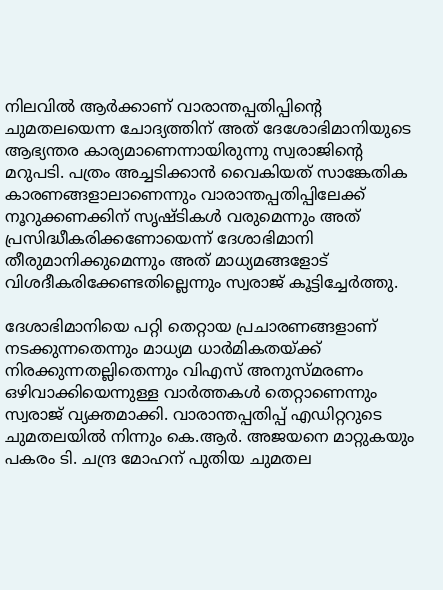നിലവിൽ ആർക്കാണ് വാരാന്തപ്പതിപ്പിന്‍റെ ചുമതലയെന്ന ചോദ‍്യത്തിന് അത് ദേശോഭിമാനിയുടെ ആഭ‍്യന്തര കാര‍്യമാണെന്നായിരുന്നു സ്വരാജിന്‍റെ മറുപടി. പത്രം അച്ചടിക്കാൻ വൈകിയത് സാങ്കേതിക കാരണങ്ങളാലാണെന്നും വാരാന്തപ്പതിപ്പിലേക്ക് നൂറുക്കണക്കിന് സൃഷ്ടികൾ വരുമെന്നും അത് പ്രസിദ്ധീകരിക്കണോയെന്ന് ദേശാഭിമാനി തീരുമാനിക്കുമെന്നും അത് മാധ‍്യമങ്ങളോട് വിശദീകരിക്കേണ്ടതില്ലെന്നും സ്വരാജ് കൂട്ടിച്ചേർത്തു.

ദേശാഭിമാനിയെ പറ്റി തെറ്റായ പ്രചാരണങ്ങളാണ് നടക്കുന്നതെന്നും മാധ‍്യമ ധാർമികതയ്ക്ക് നിരക്കുന്നതല്ലിതെന്നും വിഎസ് അനുസ്മരണം ഒഴിവാക്കിയെന്നുള്ള വാർത്തകൾ തെറ്റാണെന്നും സ്വരാജ് വ‍്യക്തമാക്കി. വാരാന്തപ്പതിപ്പ് എഡിറ്ററുടെ ചുമതലയിൽ നിന്നും കെ.ആർ. അജയനെ മാറ്റുകയും പകരം ടി. ചന്ദ്ര മോഹന് പുതിയ ചുമതല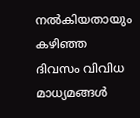നൽകിയതായും കഴിഞ്ഞ ദിവസം വിവിധ മാധ‍്യമങ്ങൾ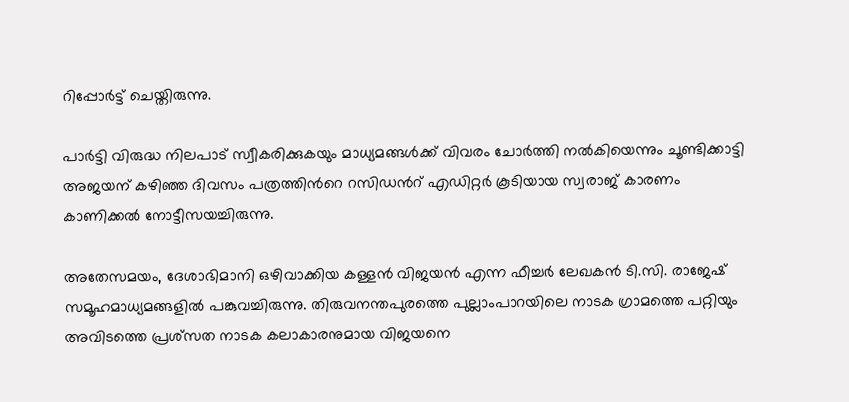റിപ്പോർട്ട് ചെയ്തിരുന്നു.

പാർട്ടി വിരുദ്ധ നിലപാട് സ്വീകരിക്കുകയും മാധ‍്യമങ്ങൾക്ക് വിവരം ചോർത്തി നൽകിയെന്നും ചൂണ്ടിക്കാട്ടി അജയന് കഴിഞ്ഞ ദിവസം പത്രത്തിന്‍റെ റസിഡന്‍റ് എഡിറ്റർ കൂടിയായ സ്വരാജ് കാരണം കാണിക്കൽ നോട്ടീസയച്ചിരുന്നു.

അതേസമയം, ദേശാഭിമാനി ഒഴിവാക്കിയ കള്ളൻ വിജയൻ എന്ന ഫീച്ചർ ലേഖകൻ ടി.സി. രാജേഷ് സമൂഹമാധ‍്യമങ്ങളിൽ പങ്കുവച്ചിരുന്നു. തിരുവനന്തപുരത്തെ പുല്ലാംപാറയിലെ നാടക ഗ്രാമത്തെ പറ്റിയും അവിടത്തെ പ്രശ്സത നാടക കലാകാരനുമായ വിജയനെ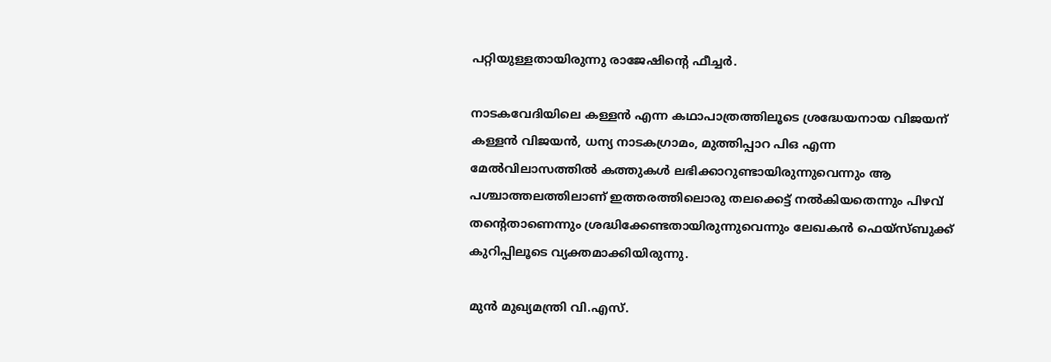പറ്റിയുള്ളതായിരുന്നു രാജേഷിന്‍റെ ഫീച്ചർ.

നാടകവേദിയിലെ കള്ളൻ എന്ന കഥാപാത്രത്തിലൂടെ ശ്രദ്ധേയനായ വിജയന് കള്ളൻ വിജയൻ, ധന‍്യ നാടകഗ്രാമം, മുത്തിപ്പാറ പിഒ എന്ന മേൽവിലാസത്തിൽ കത്തുകൾ ലഭിക്കാറുണ്ടായിരുന്നുവെന്നും ആ പശ്ചാത്തലത്തിലാണ് ഇത്തരത്തിലൊരു തലക്കെട്ട് നൽകിയതെന്നും പിഴവ് തന്‍റെതാണെന്നും ശ്രദ്ധിക്കേണ്ടതായിരുന്നുവെന്നും ലേഖകൻ ഫെയ്സ്ബുക്ക് കുറിപ്പിലൂടെ വ‍്യക്തമാക്കിയിരുന്നു.

മുൻ മുഖ‍്യമന്ത്രി വി.എസ്.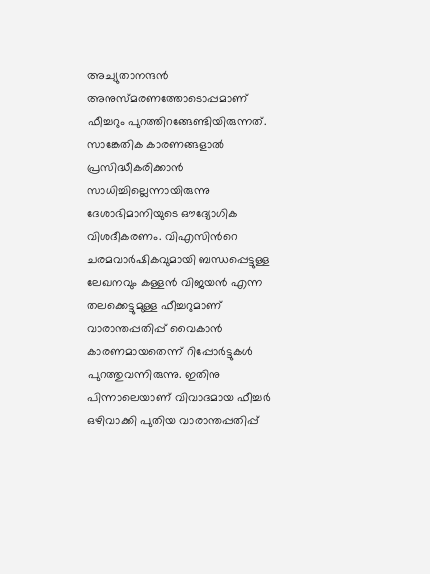അച‍്യുതാനന്ദൻ അനുസ്മരണത്തോടൊപ്പമാണ് ഫീച്ചറും പുറത്തിറങ്ങേണ്ടിയിരുന്നത്. സാങ്കേതിക കാരണങ്ങളാൽ പ്രസിദ്ധീകരിക്കാൻ സാധിച്ചില്ലെന്നായിരുന്നു ദേശാഭിമാനിയുടെ ഔദ‍്യോഗിക വിശദീകരണം. വിഎസിന്‍റെ ചരമവാർഷികവുമായി ബന്ധപ്പെട്ടുള്ള ലേഖനവും കള്ളൻ വിജയൻ എന്ന തലക്കെട്ടുമുള്ള ഫീച്ചറുമാണ് വാരാന്തപ്പതിപ്പ് വൈകാൻ കാരണമായതെന്ന് റിപ്പോർട്ടുകൾ പുറത്തുവന്നിരുന്നു. ഇതിനു പിന്നാലെയാണ് വിവാദമായ ഫീച്ചർ ഒഴിവാക്കി പുതിയ വാരാന്തപ്പതിപ്പ്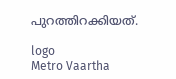പുറത്തിറക്കിയത്.

logo
Metro Vaartha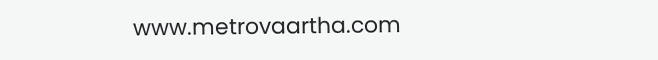www.metrovaartha.com